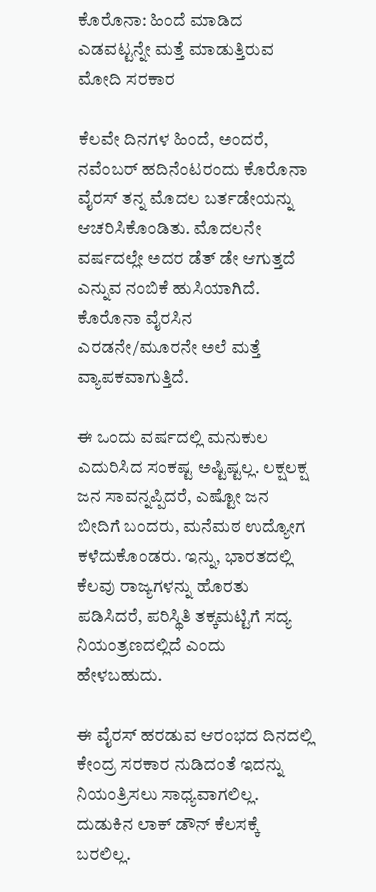ಕೊರೊನಾ: ಹಿಂದೆ ಮಾಡಿದ ಎಡವಟ್ಟನ್ನೇ ಮತ್ತೆ ಮಾಡುತ್ತಿರುವ ಮೋದಿ ಸರಕಾರ

ಕೆಲವೇ ದಿನಗಳ ಹಿಂದೆ, ಅಂದರೆ, ನವೆಂಬರ್ ಹದಿನೆಂಟರಂದು ಕೊರೊನಾ ವೈರಸ್ ತನ್ನ ಮೊದಲ ಬರ್ತಡೇಯನ್ನು ಆಚರಿಸಿಕೊಂಡಿತು. ಮೊದಲನೇ ವರ್ಷದಲ್ಲೇ ಅದರ ಡೆತ್ ಡೇ ಆಗುತ್ತದೆ ಎನ್ನುವ ನಂಬಿಕೆ ಹುಸಿಯಾಗಿದೆ. ಕೊರೊನಾ ವೈರಸಿನ ಎರಡನೇ/ಮೂರನೇ ಅಲೆ ಮತ್ತೆ ವ್ಯಾಪಕವಾಗುತ್ತಿದೆ.

ಈ ಒಂದು ವರ್ಷದಲ್ಲಿ ಮನುಕುಲ ಎದುರಿಸಿದ ಸಂಕಷ್ಟ ಅಷ್ಟಿಷ್ಟಲ್ಲ. ಲಕ್ಷಲಕ್ಷ ಜನ ಸಾವನ್ನಪ್ಪಿದರೆ, ಎಷ್ಟೋ ಜನ ಬೀದಿಗೆ ಬಂದರು, ಮನೆಮಠ ಉದ್ಯೋಗ ಕಳೆದುಕೊಂಡರು. ಇನ್ನು, ಭಾರತದಲ್ಲಿ ಕೆಲವು ರಾಜ್ಯಗಳನ್ನು ಹೊರತು ಪಡಿಸಿದರೆ, ಪರಿಸ್ಥಿತಿ ತಕ್ಕಮಟ್ಟಿಗೆ ಸದ್ಯ ನಿಯಂತ್ರಣದಲ್ಲಿದೆ ಎಂದು ಹೇಳಬಹುದು.

ಈ ವೈರಸ್ ಹರಡುವ ಆರಂಭದ ದಿನದಲ್ಲಿ ಕೇಂದ್ರ ಸರಕಾರ ನುಡಿದಂತೆ ಇದನ್ನು ನಿಯಂತ್ರಿಸಲು ಸಾಧ್ಯವಾಗಲಿಲ್ಲ. ದುಡುಕಿನ ಲಾಕ್ ಡೌನ್ ಕೆಲಸಕ್ಕೆ ಬರಲಿಲ್ಲ.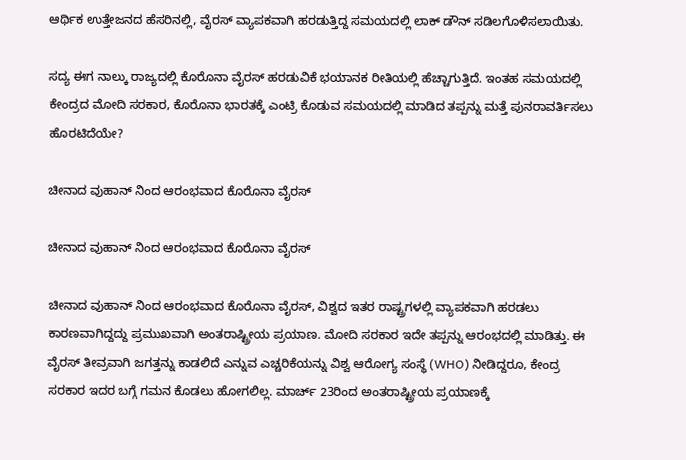ಆರ್ಥಿಕ ಉತ್ತೇಜನದ ಹೆಸರಿನಲ್ಲಿ, ವೈರಸ್ ವ್ಯಾಪಕವಾಗಿ ಹರಡುತ್ತಿದ್ದ ಸಮಯದಲ್ಲಿ ಲಾಕ್ ಡೌನ್ ಸಡಿಲಗೊಳಿಸಲಾಯಿತು.

ಸದ್ಯ ಈಗ ನಾಲ್ಕು ರಾಜ್ಯದಲ್ಲಿ ಕೊರೊನಾ ವೈರಸ್ ಹರಡುವಿಕೆ ಭಯಾನಕ ರೀತಿಯಲ್ಲಿ ಹೆಚ್ಚಾಗುತ್ತಿದೆ. ಇಂತಹ ಸಮಯದಲ್ಲಿ ಕೇಂದ್ರದ ಮೋದಿ ಸರಕಾರ, ಕೊರೊನಾ ಭಾರತಕ್ಕೆ ಎಂಟ್ರಿ ಕೊಡುವ ಸಮಯದಲ್ಲಿ ಮಾಡಿದ ತಪ್ಪನ್ನು ಮತ್ತೆ ಪುನರಾವರ್ತಿಸಲು ಹೊರಟಿದೆಯೇ?

ಚೀನಾದ ವುಹಾನ್ ನಿಂದ ಆರಂಭವಾದ ಕೊರೊನಾ ವೈರಸ್

ಚೀನಾದ ವುಹಾನ್ ನಿಂದ ಆರಂಭವಾದ ಕೊರೊನಾ ವೈರಸ್

ಚೀನಾದ ವುಹಾನ್ ನಿಂದ ಆರಂಭವಾದ ಕೊರೊನಾ ವೈರಸ್, ವಿಶ್ವದ ಇತರ ರಾಷ್ಟ್ರಗಳಲ್ಲಿ ವ್ಯಾಪಕವಾಗಿ ಹರಡಲು ಕಾರಣವಾಗಿದ್ದದ್ದು ಪ್ರಮುಖವಾಗಿ ಅಂತರಾಷ್ಟ್ರೀಯ ಪ್ರಯಾಣ. ಮೋದಿ ಸರಕಾರ ಇದೇ ತಪ್ಪನ್ನು ಆರಂಭದಲ್ಲಿ ಮಾಡಿತ್ತು. ಈ ವೈರಸ್ ತೀವ್ರವಾಗಿ ಜಗತ್ತನ್ನು ಕಾಡಲಿದೆ ಎನ್ನುವ ಎಚ್ಚರಿಕೆಯನ್ನು ವಿಶ್ವ ಆರೋಗ್ಯ ಸಂಸ್ಥೆ (WHO) ನೀಡಿದ್ದರೂ, ಕೇಂದ್ರ ಸರಕಾರ ಇದರ ಬಗ್ಗೆ ಗಮನ ಕೊಡಲು ಹೋಗಲಿಲ್ಲ. ಮಾರ್ಚ್ 23ರಿಂದ ಅಂತರಾಷ್ಟ್ರೀಯ ಪ್ರಯಾಣಕ್ಕೆ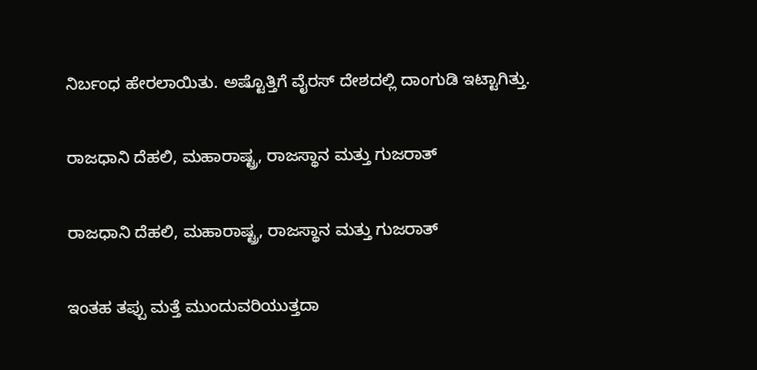ನಿರ್ಬಂಧ ಹೇರಲಾಯಿತು. ಅಷ್ಟೊತ್ತಿಗೆ ವೈರಸ್ ದೇಶದಲ್ಲಿ ದಾಂಗುಡಿ ಇಟ್ಟಾಗಿತ್ತು.

ರಾಜಧಾನಿ ದೆಹಲಿ, ಮಹಾರಾಷ್ಟ್ರ, ರಾಜಸ್ಥಾನ ಮತ್ತು ಗುಜರಾತ್

ರಾಜಧಾನಿ ದೆಹಲಿ, ಮಹಾರಾಷ್ಟ್ರ, ರಾಜಸ್ಥಾನ ಮತ್ತು ಗುಜರಾತ್

ಇಂತಹ ತಪ್ಪು ಮತ್ತೆ ಮುಂದುವರಿಯುತ್ತದಾ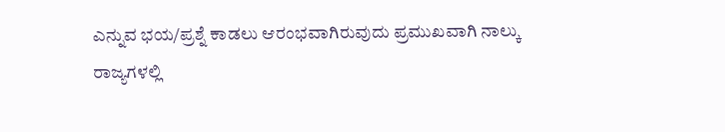ಎನ್ನುವ ಭಯ/ಪ್ರಶ್ನೆ ಕಾಡಲು ಆರಂಭವಾಗಿರುವುದು ಪ್ರಮುಖವಾಗಿ ನಾಲ್ಕು ರಾಜ್ಯಗಳಲ್ಲಿ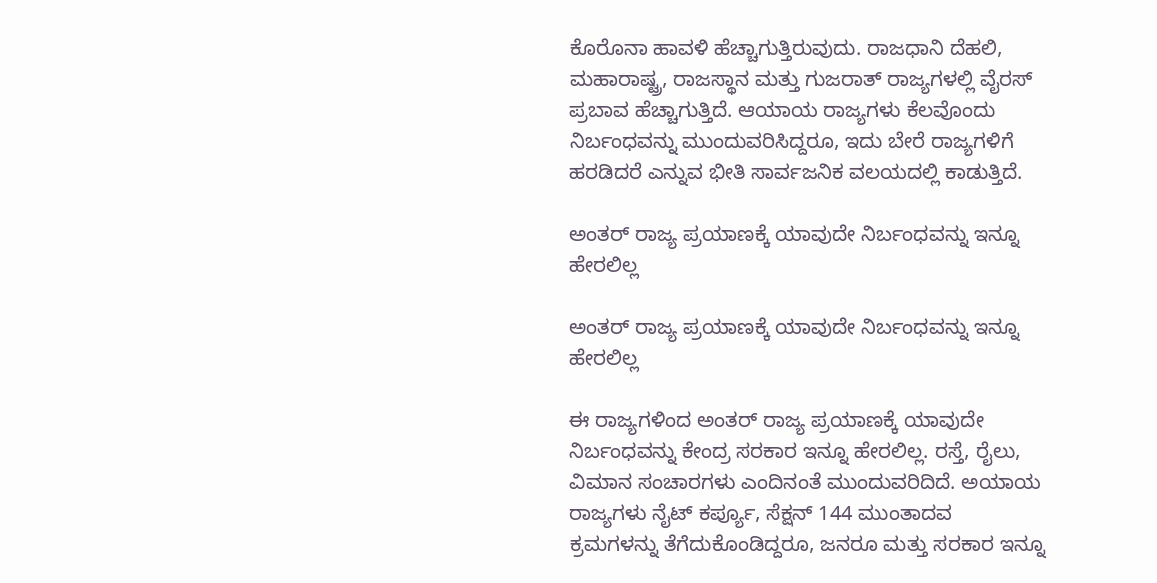ಕೊರೊನಾ ಹಾವಳಿ ಹೆಚ್ಚಾಗುತ್ತಿರುವುದು. ರಾಜಧಾನಿ ದೆಹಲಿ, ಮಹಾರಾಷ್ಟ್ರ, ರಾಜಸ್ಥಾನ ಮತ್ತು ಗುಜರಾತ್ ರಾಜ್ಯಗಳಲ್ಲಿ ವೈರಸ್ ಪ್ರಬಾವ ಹೆಚ್ಚಾಗುತ್ತಿದೆ. ಆಯಾಯ ರಾಜ್ಯಗಳು ಕೆಲವೊಂದು ನಿರ್ಬಂಧವನ್ನು ಮುಂದುವರಿಸಿದ್ದರೂ, ಇದು ಬೇರೆ ರಾಜ್ಯಗಳಿಗೆ ಹರಡಿದರೆ ಎನ್ನುವ ಭೀತಿ ಸಾರ್ವಜನಿಕ ವಲಯದಲ್ಲಿ ಕಾಡುತ್ತಿದೆ.

ಅಂತರ್ ರಾಜ್ಯ ಪ್ರಯಾಣಕ್ಕೆ ಯಾವುದೇ ನಿರ್ಬಂಧವನ್ನು ಇನ್ನೂ ಹೇರಲಿಲ್ಲ

ಅಂತರ್ ರಾಜ್ಯ ಪ್ರಯಾಣಕ್ಕೆ ಯಾವುದೇ ನಿರ್ಬಂಧವನ್ನು ಇನ್ನೂ ಹೇರಲಿಲ್ಲ

ಈ ರಾಜ್ಯಗಳಿಂದ ಅಂತರ್ ರಾಜ್ಯ ಪ್ರಯಾಣಕ್ಕೆ ಯಾವುದೇ ನಿರ್ಬಂಧವನ್ನು ಕೇಂದ್ರ ಸರಕಾರ ಇನ್ನೂ ಹೇರಲಿಲ್ಲ. ರಸ್ತೆ, ರೈಲು, ವಿಮಾನ ಸಂಚಾರಗಳು ಎಂದಿನಂತೆ ಮುಂದುವರಿದಿದೆ. ಅಯಾಯ ರಾಜ್ಯಗಳು ನೈಟ್ ಕರ್ಪ್ಯೂ, ಸೆಕ್ಷನ್ 144 ಮುಂತಾದವ ಕ್ರಮಗಳನ್ನು ತೆಗೆದುಕೊಂಡಿದ್ದರೂ, ಜನರೂ ಮತ್ತು ಸರಕಾರ ಇನ್ನೂ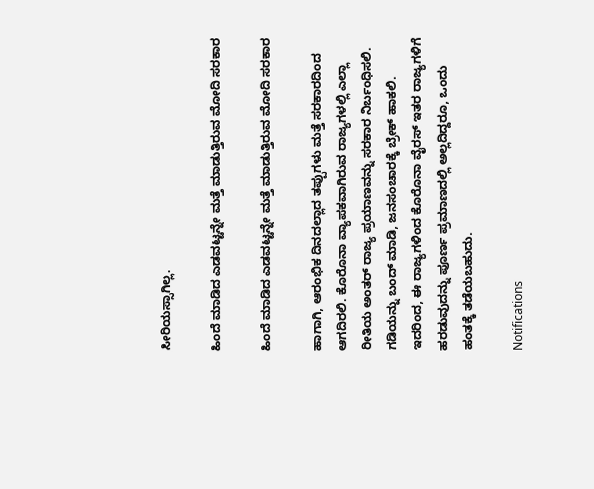ಸೀರಿಯಸ್ಸಾಗಿಲ್ಲ.

ಹಿಂದೆ ಮಾಡಿದ ಎಡವಟ್ಟನ್ನೇ ಮತ್ತೆ ಮಾಡುತ್ತಿರುವ ಮೋದಿ ಸರಕಾರ

ಹಿಂದೆ ಮಾಡಿದ ಎಡವಟ್ಟನ್ನೇ ಮತ್ತೆ ಮಾಡುತ್ತಿರುವ ಮೋದಿ ಸರಕಾರ

ಹಾಗಾಗಿ, ಆರಂಭಿಕ ದಿನದಲ್ಲಾದ ತಪ್ಪುಗಳು ಮತ್ತೆ ಸರಕಾರದಿಂದ ಆಗದಿರಲಿ. ಕೊರೊನಾ ವ್ಯಾಪಕವಾಗಿರುವ ರಾಜ್ಯಗಳಲ್ಲಿ ಎಲ್ಲಾ ರೀತಿಯ ಅಂತರ್ ರಾಜ್ಯ ಪ್ರಯಾಣವನ್ನು ಸರಕಾರ ನಿರ್ಬಂಧಿಸಲಿ. ಗಡಿಯನ್ನು ಬಂದ್ ಮಾಡಿ, ಜನಸಂಚಾರಕ್ಕೆ ಬ್ರೇಕ್ ಹಾಕಲಿ. ಇದರಿಂದ, ಈ ರಾಜ್ಯಗಳಿಂದ ಕೊರೊನಾ ವೈರಸ್ ಇತರ ರಾಜ್ಯಗಳಿಗೆ ಹರಡುವುದನ್ನು ಪೂರ್ಣ ಪ್ರಮಾಣದಲ್ಲಿ ಅಲ್ಲದಿದ್ದರೂ, ಒಂದು ಹಂತಕ್ಕೆ ತಡೆಯಬಹುದು.

Notifications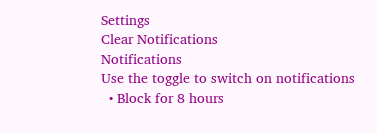Settings
Clear Notifications
Notifications
Use the toggle to switch on notifications
  • Block for 8 hours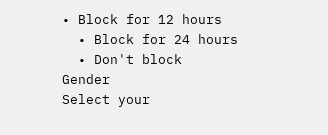• Block for 12 hours
  • Block for 24 hours
  • Don't block
Gender
Select your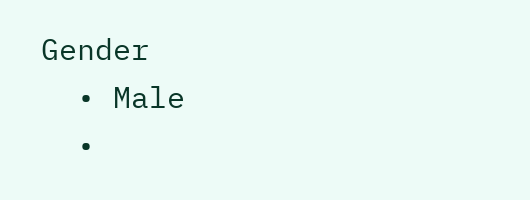Gender
  • Male
  •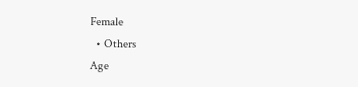Female
  • Others
Age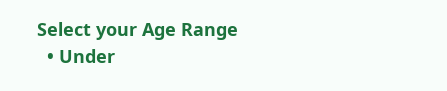Select your Age Range
  • Under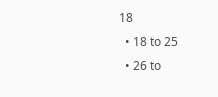18
  • 18 to 25
  • 26 to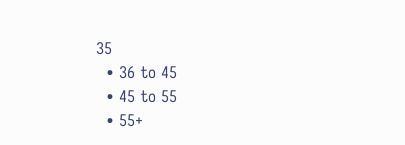35
  • 36 to 45
  • 45 to 55
  • 55+